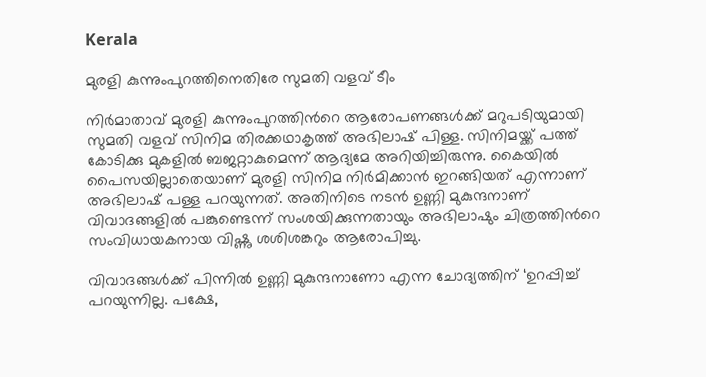Kerala

മുരളി കുന്നുംപുറത്തിനെതിരേ സുമതി വളവ് ടീം

നിർമാതാവ് മുരളി കുന്നുംപുറത്തിന്‍റെ ആരോപണങ്ങൾക്ക് മറുപടിയുമായി സുമതി വളവ് സിനിമ തിരക്കഥാകൃത്ത് അഭിലാഷ് പിള്ള. സിനിമയ്ക്ക് പത്ത് കോടിക്കു മുകളിൽ ബജറ്റാകുമെന്ന് ആദ്യമേ അറിയിച്ചിരുന്നു. കൈയിൽ പൈസയില്ലാതെയാണ് മുരളി സിനിമ നിർമിക്കാൻ ഇറങ്ങിയത് എന്നാണ് അഭിലാഷ് പള്ള പറയുന്നത്. അതിനിടെ നടൻ ഉണ്ണി മുകുന്ദനാണ് വിവാദങ്ങളിൽ പങ്കുണ്ടെന്ന് സംശയിക്കുന്നതായും അഭിലാഷും ചിത്രത്തിന്‍റെ സംവിധായകനായ വിഷ്ണു ശശിശങ്കറും ആരോപിച്ചു.

വിവാദങ്ങൾക്ക് പിന്നിൽ ഉണ്ണി മുകുന്ദനാണോ എന്ന ചോദ്യത്തിന് ‘ഉറപ്പിച്ച് പറയുന്നില്ല. പക്ഷേ,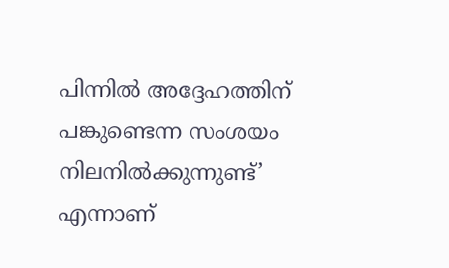പിന്നിൽ അദ്ദേഹത്തിന് പങ്കുണ്ടെന്ന സംശയം നിലനിൽക്കുന്നുണ്ട്’ എന്നാണ്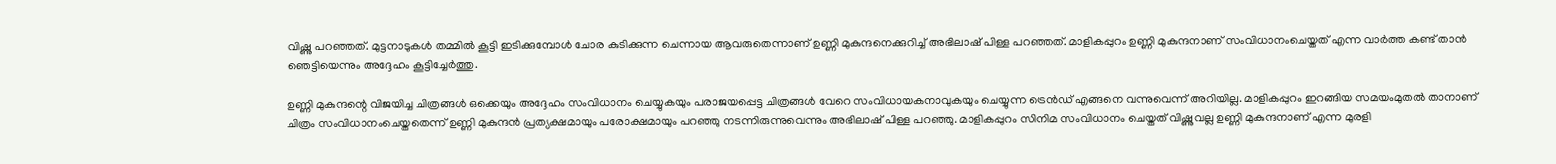വിഷ്ണു പറഞ്ഞത്. മുട്ടനാടുകൾ തമ്മിൽ കൂട്ടി ഇടിക്കുമ്പോൾ ചോര കുടിക്കുന്ന ചെന്നായ ആവരുതെന്നാണ് ഉണ്ണി മുകുന്ദനെക്കുറിച്ച് അഭിലാഷ് പിള്ള പറഞ്ഞത്. മാളികപ്പുറം ഉണ്ണി മുകുന്ദനാണ് സംവിധാനംചെയ്തത് എന്ന വാർത്ത കണ്ട് താൻ ഞെട്ടിയെന്നും അദ്ദേഹം കൂട്ടിച്ചേർത്തു.

ഉണ്ണി മുകുന്ദന്റെ വിജയിച്ച ചിത്രങ്ങൾ ഒക്കെയും അദ്ദേഹം സംവിധാനം ചെയ്യുകയും പരാജയപ്പെട്ട ചിത്രങ്ങൾ വേറെ സംവിധായകനാവുകയും ചെയ്യുന്ന ട്രെൻഡ് എങ്ങനെ വന്നുവെന്ന് അറിയില്ല. മാളികപ്പുറം ഇറങ്ങിയ സമയംമുതൽ താനാണ് ചിത്രം സംവിധാനംചെയ്തതെന്ന് ഉണ്ണി മുകുന്ദൻ പ്രത്യക്ഷമായും പരോക്ഷമായും പറഞ്ഞു നടന്നിരുന്നുവെന്നും അഭിലാഷ് പിള്ള പറഞ്ഞു. മാളികപ്പുറം സിനിമ സംവിധാനം ചെയ്തത് വിഷ്ണുവല്ല ഉണ്ണി മുകുന്ദനാണ് എന്ന മുരളി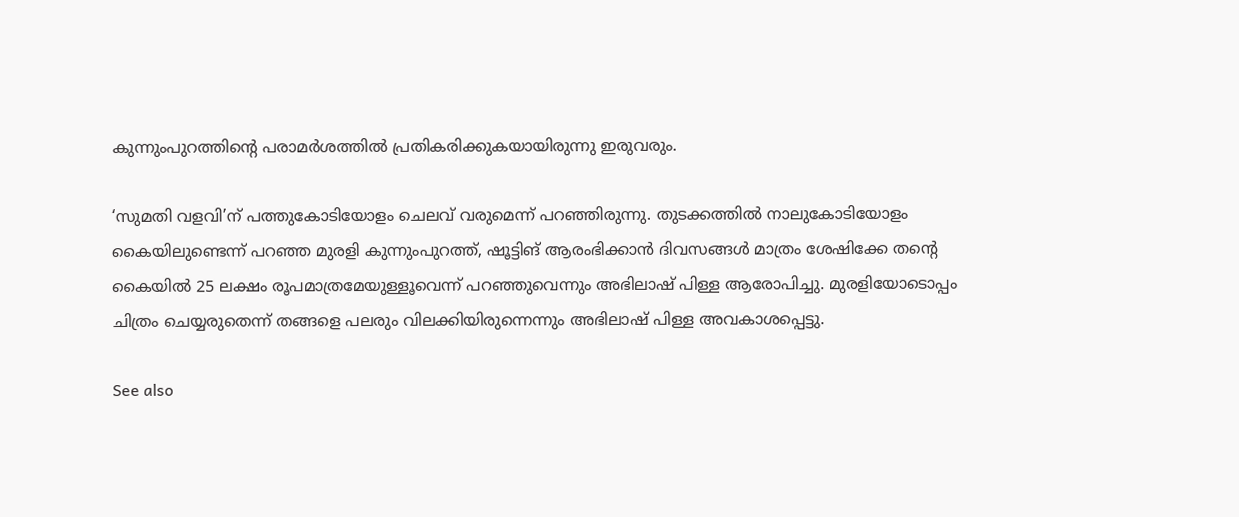കുന്നുംപുറത്തിന്‍റെ പരാമർശത്തിൽ പ്രതികരിക്കുകയായിരുന്നു ഇരുവരും.

‘സുമതി വളവി’ന് പത്തുകോടിയോളം ചെലവ് വരുമെന്ന് പറഞ്ഞിരുന്നു. തുടക്കത്തിൽ നാലുകോടിയോളം കൈയിലുണ്ടെന്ന് പറഞ്ഞ മുരളി കുന്നുംപുറത്ത്, ഷൂട്ടിങ് ആരംഭിക്കാൻ ദിവസങ്ങൾ മാത്രം ശേഷിക്കേ തന്റെ കൈയിൽ 25 ലക്ഷം രൂപമാത്രമേയുള്ളൂവെന്ന് പറഞ്ഞുവെന്നും അഭിലാഷ് പിള്ള ആരോപിച്ചു. മുരളിയോടൊപ്പം ചിത്രം ചെയ്യരുതെന്ന് തങ്ങളെ പലരും വിലക്കിയിരുന്നെന്നും അഭിലാഷ് പിള്ള അവകാശപ്പെട്ടു.

See also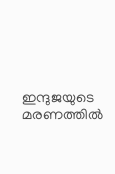ഇന്ദുജയുടെ മരണത്തിൽ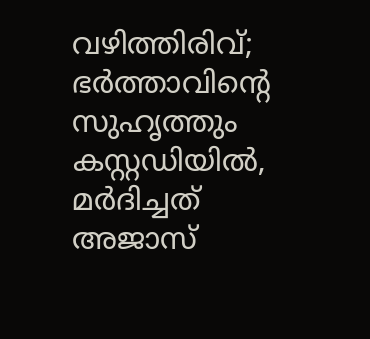വഴിത്തിരിവ്; ഭർത്താവിന്റെ സുഹൃത്തും കസ്റ്റഡിയിൽ, മർദിച്ചത് അജാസ്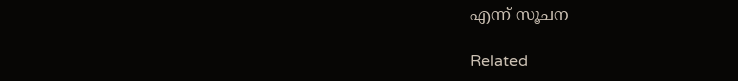എന്ന് സൂചന

Related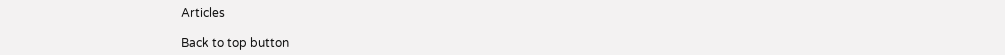Articles

Back to top button